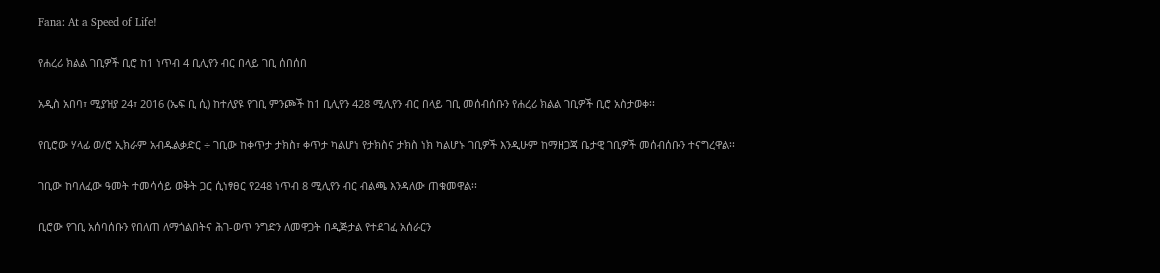Fana: At a Speed of Life!

የሐረሪ ክልል ገቢዎች ቢሮ ከ1 ነጥብ 4 ቢሊየን ብር በላይ ገቢ ሰበሰበ

አዲስ አበባ፣ ሚያዝያ 24፣ 2016 (ኤፍ ቢ ሲ) ከተለያዩ የገቢ ምንጮች ከ1 ቢሊየን 428 ሚሊየን ብር በላይ ገቢ መሰብሰቡን የሐረሪ ክልል ገቢዎች ቢሮ አስታወቀ፡፡

የቢሮው ሃላፊ ወ/ሮ ኢክራም አብዱልቃድር ÷ ገቢው ከቀጥታ ታክስ፣ ቀጥታ ካልሆነ የታክስና ታክስ ነክ ካልሆኑ ገቢዎች እንዲሁም ከማዘጋጃ ቤታዊ ገቢዎች መሰብሰቡን ተናግረዋል፡፡

ገቢው ከባለፈው ዓመት ተመሳሳይ ወቅት ጋር ሲነፃፀር የ248 ነጥብ 8 ሚሊየን ብር ብልጫ እንዳለው ጠቁመዋል፡፡

ቢሮው የገቢ አሰባሰቡን የበለጠ ለማጎልበትና ሕገ-ወጥ ንግድን ለመዋጋት በዲጅታል የተደገፈ አሰራርን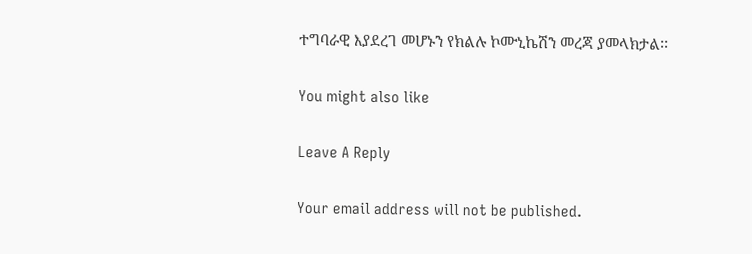ተግባራዊ እያደረገ መሆኑን የክልሉ ኮሙኒኬሽን መረጃ ያመላክታል፡፡

You might also like

Leave A Reply

Your email address will not be published.